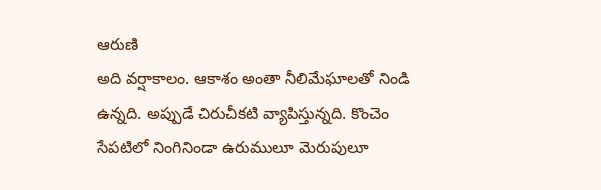ఆరుణి
అది వర్షాకాలం. ఆకాశం అంతా నీలిమేఘాలతో నిండి ఉన్నది. అప్పుడే చిరుచీకటి వ్యాపిస్తున్నది. కొంచెం సేపటిలో నింగినిండా ఉరుములూ మెరుపులూ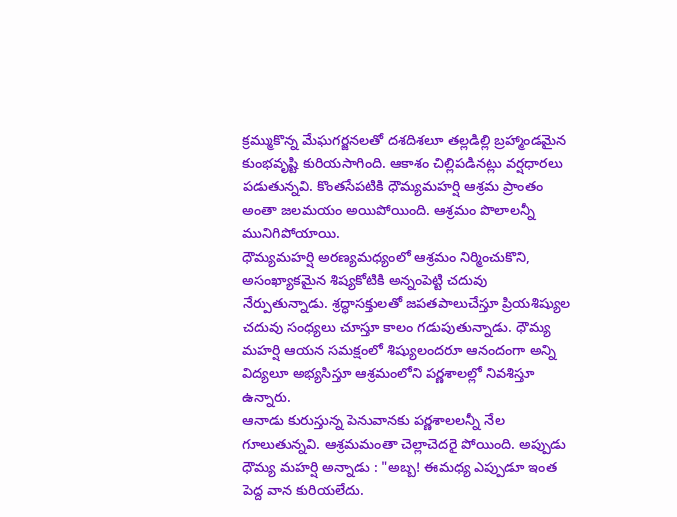క్రమ్ముకొన్న మేఘగర్జనలతో దశదిశలూ తల్లడిల్లి బ్రహ్మాండమైన కుంభవృష్టి కురియసాగింది. ఆకాశం చిల్లిపడినట్లు వర్షధారలు పడుతున్నవి. కొంతసేపటికి ధౌమ్యమహర్షి ఆశ్రమ ప్రాంతం అంతా జలమయం అయిపోయింది. ఆశ్రమం పొలాలన్నీ మునిగిపోయాయి.
ధౌమ్యమహర్షి అరణ్యమధ్యంలో ఆశ్రమం నిర్మించుకొని, అసంఖ్యాకమైన శిష్యకోటికి అన్నంపెట్టి చదువు నేర్పుతున్నాడు. శ్రద్ధాసక్తులతో జపతపాలుచేస్తూ ప్రియశిష్యుల చదువు సంధ్యలు చూస్తూ కాలం గడుపుతున్నాడు. ధౌమ్య మహర్షి ఆయన సమక్షంలో శిష్యులందరూ ఆనందంగా అన్ని విద్యలూ అభ్యసిస్తూ ఆశ్రమంలోని పర్ణశాలల్లో నివశిస్తూ ఉన్నారు.
ఆనాడు కురుస్తున్న పెనువానకు పర్ణశాలలన్నీ నేల గూలుతున్నవి. ఆశ్రమమంతా చెల్లాచెదరై పోయింది. అప్పుడు ధౌమ్య మహర్షి అన్నాడు : "అబ్బ! ఈమధ్య ఎప్పుడూ ఇంత పెద్ద వాన కురియలేదు.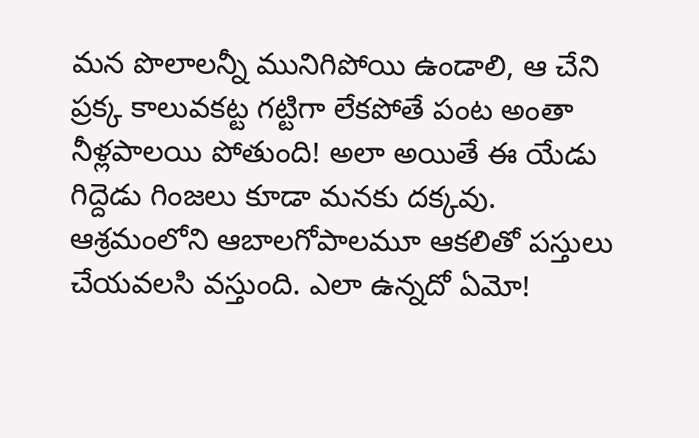మన పొలాలన్నీ మునిగిపోయి ఉండాలి, ఆ చేని ప్రక్క కాలువకట్ట గట్టిగా లేకపోతే పంట అంతా నీళ్లపాలయి పోతుంది! అలా అయితే ఈ యేడు గిద్దెడు గింజలు కూడా మనకు దక్కవు. ఆశ్రమంలోని ఆబాలగోపాలమూ ఆకలితో పస్తులు చేయవలసి వస్తుంది. ఎలా ఉన్నదో ఏమో!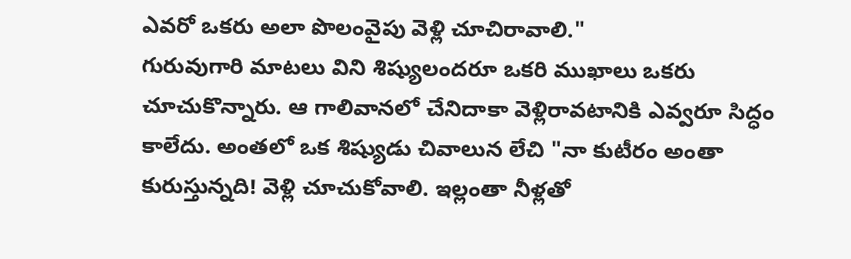ఎవరో ఒకరు అలా పొలంవైపు వెళ్లి చూచిరావాలి."
గురువుగారి మాటలు విని శిష్యులందరూ ఒకరి ముఖాలు ఒకరు చూచుకొన్నారు. ఆ గాలివానలో చేనిదాకా వెళ్లిరావటానికి ఎవ్వరూ సిద్ధం కాలేదు. అంతలో ఒక శిష్యుడు చివాలున లేచి "నా కుటీరం అంతా కురుస్తున్నది! వెళ్లి చూచుకోవాలి. ఇల్లంతా నీళ్లతో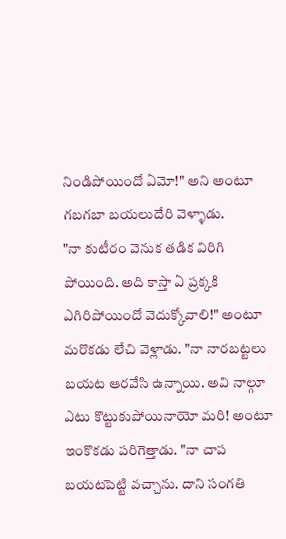నిండిపోయిందో ఏమో!" అని అంటూ గబగబా బయలుదేరి వెళ్ళాడు.
"నా కుటీరం వెనుక తడిక విరిగి పోయింది. అది కాస్తా ఏ ప్రక్కకి ఎగిరిపోయిందో వెదుక్కోవాలి!" అంటూ మరొకడు లేచి వెళ్లాడు. "నా నారబట్టలు బయట ఆరవేసి ఉన్నాయి. అవి నాల్గూ ఎటు కొట్టుకుపోయినాయో మరి! అంటూ ఇంకొకడు పరిగెత్తాడు. "నా చాప బయటపెట్టి వచ్చాను. దాని సంగతి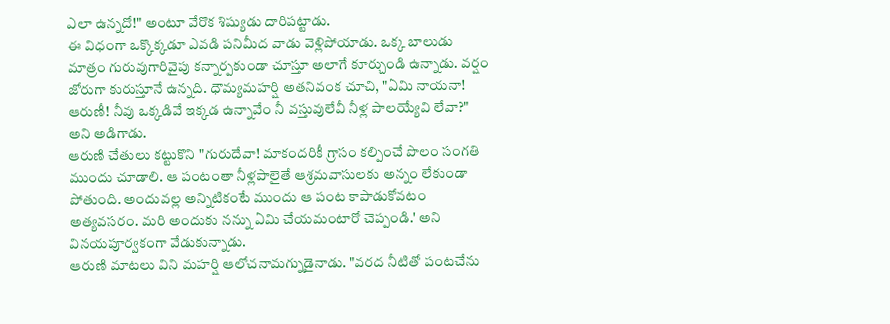ఎలా ఉన్నదో!" అంటూ వేరొక శిష్యుడు దారిపట్టాడు.
ఈ విధంగా ఒక్కొక్కడూ ఎవడి పనిమీద వాడు వెళ్లిపోయాడు. ఒక్క బాలుడు మాత్రం గురువుగారివైపు కన్నార్పకుండా చూస్తూ అలాగే కూర్చుండి ఉన్నాడు. వర్షం జోరుగా కురుస్తూనే ఉన్నది. ధౌమ్యమహర్షి అతనివంక చూచి, "ఏమి నాయనా! ఆరుణీ! నీవు ఒక్కడివే ఇక్కడ ఉన్నావేం నీ వస్తువులేవీ నీళ్ల పాలయ్యేవి లేవా?" అని అడిగాడు.
ఆరుణి చేతులు కట్టుకొని "గురుదేవా! మాకందరికీ గ్రాసం కల్పించే పొలం సంగతి ముందు చూడాలి. ఆ పంటంతా నీళ్లపాలైతే ఆశ్రమవాసులకు అన్నం లేకుండా పోతుంది. అందువల్ల అన్నిటికంటే ముందు ఆ పంట కాపాడుకోవటం అత్యవసరం. మరి అందుకు నన్ను ఏమి చేయమంటారో చెప్పండి.' అని వినయపూర్వకంగా వేడుకున్నాడు.
ఆరుణి మాటలు విని మహర్షి ఆలోచనామగ్నుడైనాడు. "వరద నీటితో పంటచేను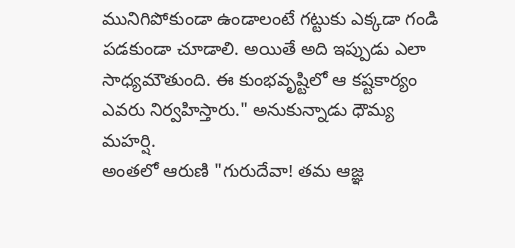మునిగిపోకుండా ఉండాలంటే గట్టుకు ఎక్కడా గండి పడకుండా చూడాలి. అయితే అది ఇప్పుడు ఎలా సాధ్యమౌతుంది. ఈ కుంభవృష్టిలో ఆ కష్టకార్యం ఎవరు నిర్వహిస్తారు." అనుకున్నాడు ధౌమ్య మహర్షి.
అంతలో ఆరుణి "గురుదేవా! తమ ఆజ్ఞ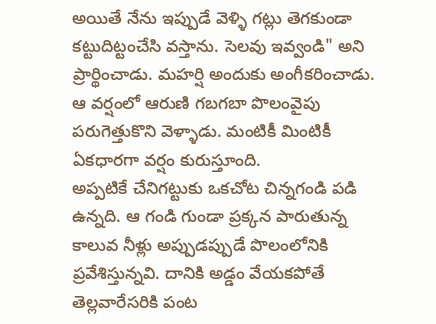అయితే నేను ఇప్పుడే వెళ్ళి గట్లు తెగకుండా కట్టుదిట్టంచేసి వస్తాను. సెలవు ఇవ్వండి" అని ప్రార్థించాడు. మహర్షి అందుకు అంగీకరించాడు. ఆ వర్షంలో ఆరుణి గబగబా పొలంవైపు పరుగెత్తుకొని వెళ్ళాడు. మంటికీ మింటికీ ఏకధారగా వర్షం కురుస్తూంది.
అప్పటికే చేనిగట్టుకు ఒకచోట చిన్నగండి పడి ఉన్నది. ఆ గండి గుండా ప్రక్కన పారుతున్న కాలువ నీళ్లు అప్పుడప్పుడే పొలంలోనికి ప్రవేశిస్తున్నవి. దానికి అడ్డం వేయకపోతే తెల్లవారేసరికి పంట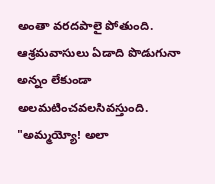అంతా వరదపాలై పోతుంది. ఆశ్రమవాసులు ఏడాది పొడుగునా అన్నం లేకుండా అలమటించవలసివస్తుంది. "అమ్మయ్యో! అలా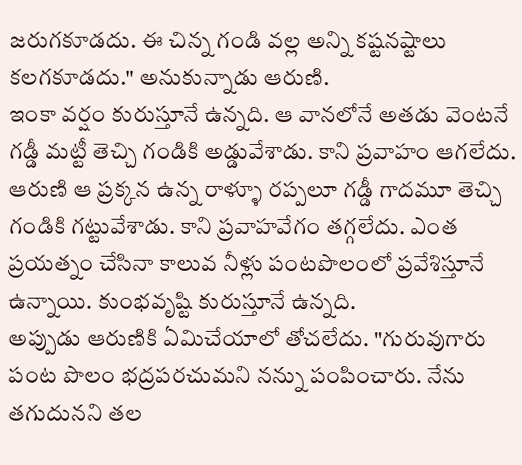జరుగకూడదు. ఈ చిన్న గండి వల్ల అన్ని కష్టనష్టాలు కలగకూడదు." అనుకున్నాడు ఆరుణి.
ఇంకా వర్షం కురుస్తూనే ఉన్నది. ఆ వానలోనే అతడు వెంటనే గడ్డీ మట్టీ తెచ్చి గండికి అడ్డువేశాడు. కాని ప్రవాహం ఆగలేదు. ఆరుణి ఆ ప్రక్కన ఉన్న రాళ్ళూ రప్పలూ గడ్డీ గాదమూ తెచ్చి గండికి గట్టువేశాడు. కాని ప్రవాహవేగం తగ్గలేదు. ఎంత ప్రయత్నం చేసినా కాలువ నీళ్లు పంటపొలంలో ప్రవేశిస్తూనే ఉన్నాయి. కుంభవృష్టి కురుస్తూనే ఉన్నది.
అప్పుడు ఆరుణికి ఏమిచేయాలో తోచలేదు. "గురువుగారు పంట పొలం భద్రపరచుమని నన్ను పంపించారు. నేను తగుదునని తల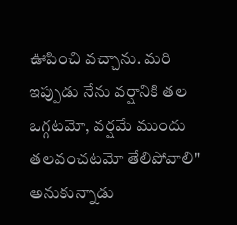ఊపించి వచ్చాను. మరి ఇప్పుడు నేను వర్షానికి తల ఒగ్గటమో, వర్షమే ముందు తలవంచటమో తేలిపోవాలి" అనుకున్నాడు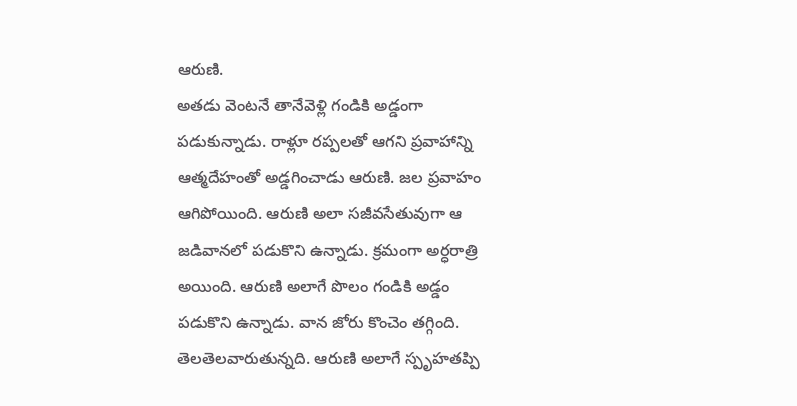ఆరుణి.
అతడు వెంటనే తానేవెళ్లి గండికి అడ్డంగా పడుకున్నాడు. రాళ్లూ రప్పలతో ఆగని ప్రవాహాన్ని ఆత్మదేహంతో అడ్డగించాడు ఆరుణి. జల ప్రవాహం ఆగిపోయింది. ఆరుణి అలా సజీవసేతువుగా ఆ జడివానలో పడుకొని ఉన్నాడు. క్రమంగా అర్ధరాత్రి అయింది. ఆరుణి అలాగే పొలం గండికి అడ్డం పడుకొని ఉన్నాడు. వాన జోరు కొంచెం తగ్గింది. తెలతెలవారుతున్నది. ఆరుణి అలాగే స్పృహతప్పి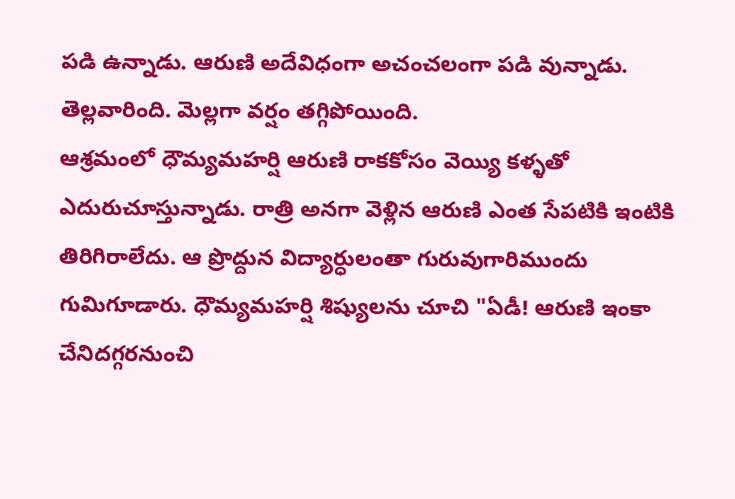పడి ఉన్నాడు. ఆరుణి అదేవిధంగా అచంచలంగా పడి వున్నాడు. తెల్లవారింది. మెల్లగా వర్షం తగ్గిపోయింది.
ఆశ్రమంలో ధౌమ్యమహర్షి ఆరుణి రాకకోసం వెయ్యి కళ్ళతో ఎదురుచూస్తున్నాడు. రాత్రి అనగా వెళ్లిన ఆరుణి ఎంత సేపటికి ఇంటికి తిరిగిరాలేదు. ఆ ప్రొద్దున విద్యార్ధులంతా గురువుగారిముందు గుమిగూడారు. ధౌమ్యమహర్షి శిష్యులను చూచి "ఏడీ! ఆరుణి ఇంకా చేనిదగ్గరనుంచి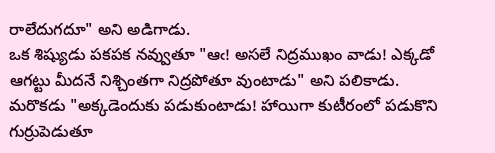రాలేదుగదూ" అని అడిగాడు.
ఒక శిష్యుడు పకపక నవ్వుతూ "ఆఁ! అసలే నిద్రముఖం వాడు! ఎక్కడో ఆగట్టు మీదనే నిశ్చింతగా నిద్రపోతూ వుంటాడు" అని పలికాడు. మరొకడు "అక్కడెందుకు పడుకుంటాడు! హాయిగా కుటీరంలో పడుకొని గుర్రుపెడుతూ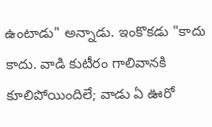ఉంటాడు" అన్నాడు. ఇంకొకడు "కాదు కాదు. వాడి కుటీరం గాలివానకి కూలిపోయిందిలే; వాడు ఏ ఊరో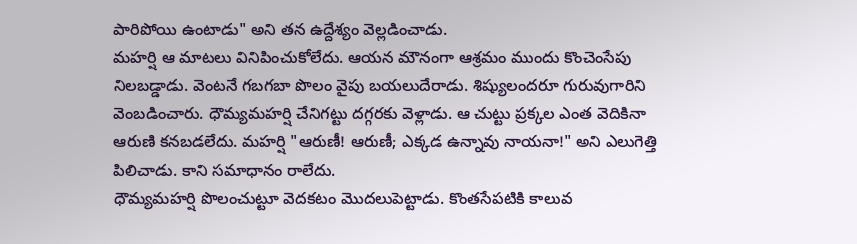పారిపోయి ఉంటాడు" అని తన ఉద్దేశ్యం వెల్లడించాడు.
మహర్షి ఆ మాటలు వినిపించుకోలేదు. ఆయన మౌనంగా ఆశ్రమం ముందు కొంచెంసేపు నిలబడ్డాడు. వెంటనే గబగబా పొలం వైపు బయలుదేరాడు. శిష్యులందరూ గురువుగారిని వెంబడించారు. ధౌమ్యమహర్షి చేనిగట్టు దగ్గరకు వెళ్లాడు. ఆ చుట్టు ప్రక్కల ఎంత వెదికినా ఆరుణి కనబడలేదు. మహర్షి "ఆరుణీ! ఆరుణీ; ఎక్కడ ఉన్నావు నాయనా!" అని ఎలుగెత్తి పిలిచాడు. కాని సమాధానం రాలేదు.
ధౌమ్యమహర్షి పొలంచుట్టూ వెదకటం మొదలుపెట్టాడు. కొంతసేపటికి కాలువ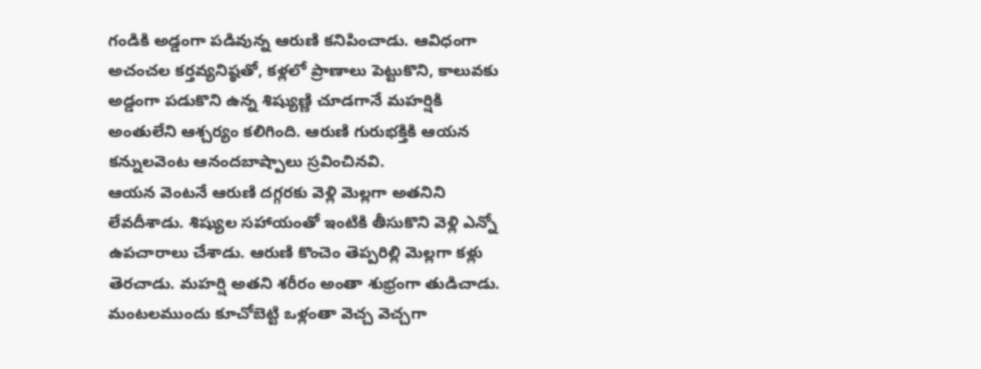గండికి అడ్డంగా పడివున్న ఆరుణి కనిపించాడు. ఆవిధంగా అచంచల కర్తవ్యనిష్ఠతో, కళ్లలో ప్రాణాలు పెట్టుకొని, కాలువకు అడ్డంగా పడుకొని ఉన్న శిష్యుణ్ణి చూడగానే మహర్షికి అంతులేని ఆశ్చర్యం కలిగింది. ఆరుణి గురుభక్తికి ఆయన కన్నులవెంట ఆనందబాష్పాలు స్రవించినవి.
ఆయన వెంటనే ఆరుణి దగ్గరకు వెళ్లి మెల్లగా అతనిని లేవదీశాడు. శిష్యుల సహాయంతో ఇంటికి తీసుకొని వెళ్లి ఎన్నో ఉపచారాలు చేశాడు. ఆరుణి కొంచెం తెప్పరిల్లి మెల్లగా కళ్లు తెరచాడు. మహర్షి అతని శరీరం అంతా శుభ్రంగా తుడిచాడు. మంటలముందు కూచోబెట్టి ఒళ్లంతా వెచ్చ వెచ్చగా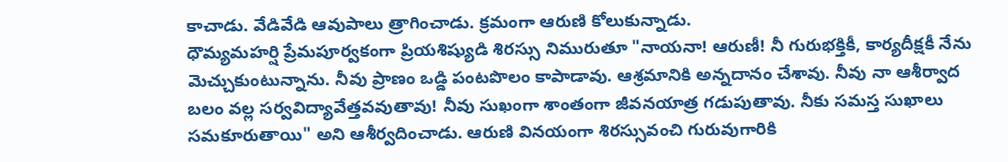కాచాడు. వేడివేడి ఆవుపాలు త్రాగించాడు. క్రమంగా ఆరుణి కోలుకున్నాడు.
ధౌమ్యమహర్షి ప్రేమపూర్వకంగా ప్రియశిష్యుడి శిరస్సు నిమురుతూ "నాయనా! ఆరుణీ! నీ గురుభక్తికీ, కార్యదీక్షకీ నేను మెచ్చుకుంటున్నాను. నీవు ప్రాణం ఒడ్డి పంటపొలం కాపాడావు. ఆశ్రమానికి అన్నదానం చేశావు. నీవు నా ఆశీర్వాద బలం వల్ల సర్వవిద్యావేత్తవవుతావు! నీవు సుఖంగా శాంతంగా జీవనయాత్ర గడుపుతావు. నీకు సమస్త సుఖాలు సమకూరుతాయి" అని ఆశీర్వదించాడు. ఆరుణి వినయంగా శిరస్సువంచి గురువుగారికి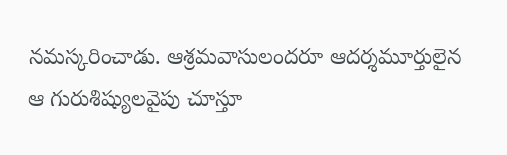నమస్కరించాడు. ఆశ్రమవాసులందరూ ఆదర్శమూర్తులైన ఆ గురుశిష్యులవైపు చూస్తూ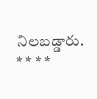నిలబడ్డారు.
* * * *